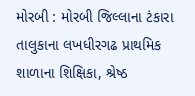મોરબી : મોરબી જિલ્લાના ટંકારા તાલુકાના લખધીરગઢ પ્રાથમિક શાળાના શિક્ષિકા, શ્રેષ્ઠ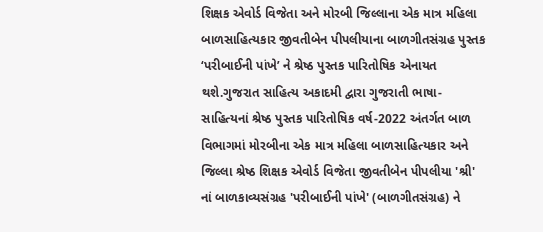શિક્ષક એવોર્ડ વિજેતા અને મોરબી જિલ્લાના એક માત્ર મહિલા બાળસાહિત્યકાર જીવતીબેન પીપલીયાના બાળગીતસંગ્રહ પુસ્તક ‘પરીબાઈની પાંખે’ ને શ્રેષ્ઠ પુસ્તક પારિતોષિક એનાયત થશે.ગુજરાત સાહિત્ય અકાદમી દ્વારા ગુજરાતી ભાષા-સાહિત્યનાં શ્રેષ્ઠ પુસ્તક પારિતોષિક વર્ષ-2022 અંતર્ગત બાળ વિભાગમાં મોરબીના એક માત્ર મહિલા બાળસાહિત્યકાર અને જિલ્લા શ્રેષ્ઠ શિક્ષક એવોર્ડ વિજેતા જીવતીબેન પીપલીયા 'શ્રી' નાં બાળકાવ્યસંગ્રહ 'પરીબાઈની પાંખે' (બાળગીતસંગ્રહ) ને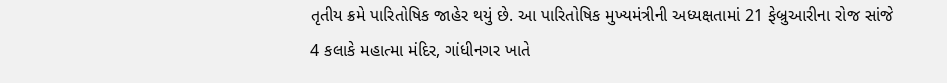તૃતીય ક્રમે પારિતોષિક જાહેર થયું છે. આ પારિતોષિક મુખ્યમંત્રીની અધ્યક્ષતામાં 21 ફેબ્રુઆરીના રોજ સાંજે 4 કલાકે મહાત્મા મંદિર, ગાંધીનગર ખાતે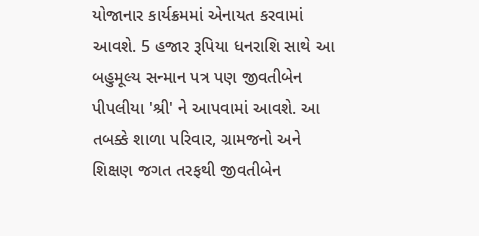યોજાનાર કાર્યક્રમમાં એનાયત કરવામાં આવશે. 5 હજાર રૂપિયા ધનરાશિ સાથે આ બહુમૂલ્ય સન્માન પત્ર પણ જીવતીબેન પીપલીયા 'શ્રી' ને આપવામાં આવશે. આ તબક્કે શાળા પરિવાર, ગ્રામજનો અને શિક્ષણ જગત તરફથી જીવતીબેન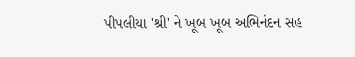પીપલીયા 'શ્રી' ને ખૂબ ખૂબ અભિનંદન સહ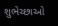શુભેચ્છાઓ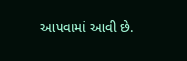આપવામાં આવી છે.